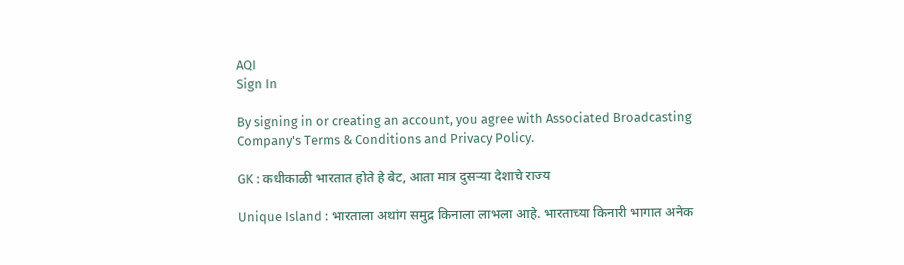AQI
Sign In

By signing in or creating an account, you agree with Associated Broadcasting Company's Terms & Conditions and Privacy Policy.

GK : कधीकाळी भारतात होते हे बेट, आता मात्र दुसऱ्या देशाचे राज्य

Unique Island : भारताला अथांग समुद्र किनाला लाभला आहे. भारताच्या किनारी भागात अनेक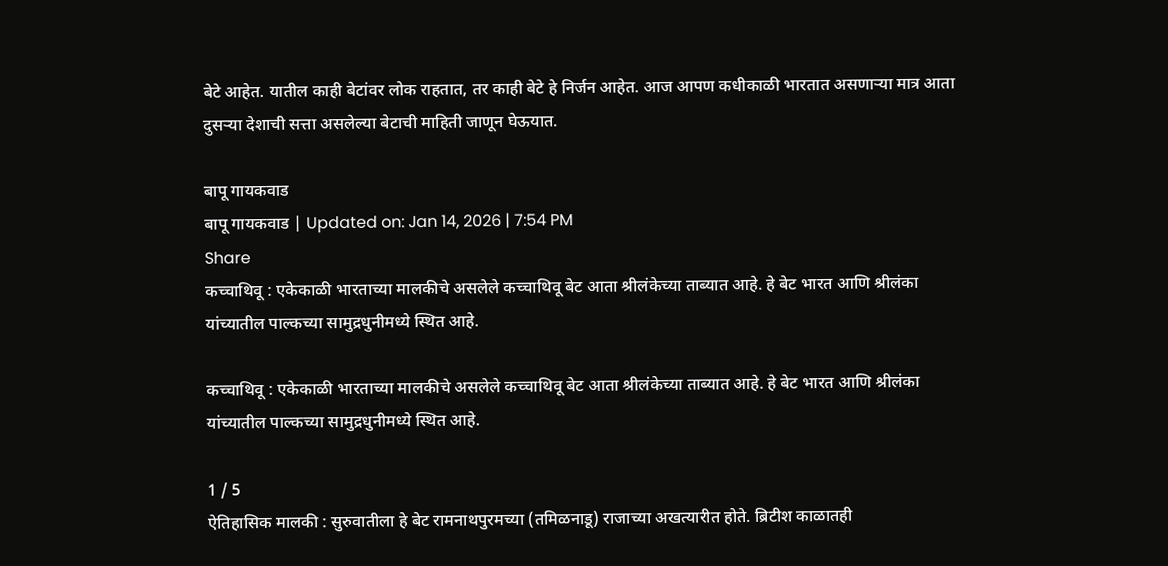बेटे आहेत. यातील काही बेटांवर लोक राहतात, तर काही बेटे हे निर्जन आहेत. आज आपण कधीकाळी भारतात असणाऱ्या मात्र आता दुसऱ्या देशाची सत्ता असलेल्या बेटाची माहिती जाणून घेऊयात.

बापू गायकवाड
बापू गायकवाड | Updated on: Jan 14, 2026 | 7:54 PM
Share
कच्चाथिवू : एकेकाळी भारताच्या मालकीचे असलेले कच्चाथिवू बेट आता श्रीलंकेच्या ताब्यात आहे. हे बेट भारत आणि श्रीलंका यांच्यातील पाल्कच्या सामुद्रधुनीमध्ये स्थित आहे.

कच्चाथिवू : एकेकाळी भारताच्या मालकीचे असलेले कच्चाथिवू बेट आता श्रीलंकेच्या ताब्यात आहे. हे बेट भारत आणि श्रीलंका यांच्यातील पाल्कच्या सामुद्रधुनीमध्ये स्थित आहे.

1 / 5
ऐतिहासिक मालकी : सुरुवातीला हे बेट रामनाथपुरमच्या (तमिळनाडू) राजाच्या अखत्यारीत होते. ब्रिटीश काळातही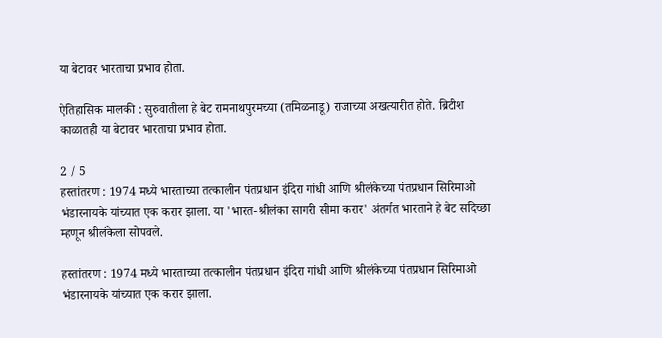या बेटावर भारताचा प्रभाव होता.

ऐतिहासिक मालकी : सुरुवातीला हे बेट रामनाथपुरमच्या (तमिळनाडू) राजाच्या अखत्यारीत होते. ब्रिटीश काळातही या बेटावर भारताचा प्रभाव होता.

2 / 5
हस्तांतरण : 1974 मध्ये भारताच्या तत्कालीन पंतप्रधान इंदिरा गांधी आणि श्रीलंकेच्या पंतप्रधान सिरिमाओ भंडारनायके यांच्यात एक करार झाला. या 'भारत-श्रीलंका सागरी सीमा करार' अंतर्गत भारताने हे बेट सदिच्छा म्हणून श्रीलंकेला सोपवले.

हस्तांतरण : 1974 मध्ये भारताच्या तत्कालीन पंतप्रधान इंदिरा गांधी आणि श्रीलंकेच्या पंतप्रधान सिरिमाओ भंडारनायके यांच्यात एक करार झाला.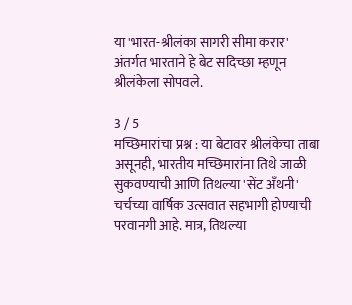या 'भारत-श्रीलंका सागरी सीमा करार' अंतर्गत भारताने हे बेट सदिच्छा म्हणून श्रीलंकेला सोपवले.

3 / 5
मच्छिमारांचा प्रश्न : या बेटावर श्रीलंकेचा ताबा असूनही, भारतीय मच्छिमारांना तिथे जाळी सुकवण्याची आणि तिथल्या 'सेंट अँथनी' चर्चच्या वार्षिक उत्सवात सहभागी होण्याची परवानगी आहे. मात्र, तिथल्या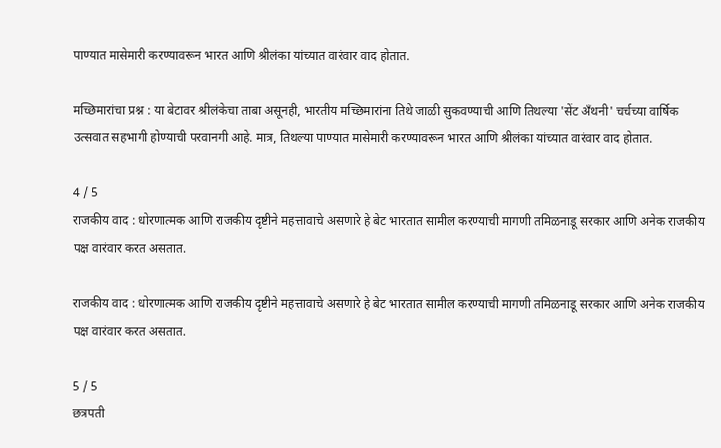पाण्यात मासेमारी करण्यावरून भारत आणि श्रीलंका यांच्यात वारंवार वाद होतात.

मच्छिमारांचा प्रश्न : या बेटावर श्रीलंकेचा ताबा असूनही, भारतीय मच्छिमारांना तिथे जाळी सुकवण्याची आणि तिथल्या 'सेंट अँथनी' चर्चच्या वार्षिक उत्सवात सहभागी होण्याची परवानगी आहे. मात्र, तिथल्या पाण्यात मासेमारी करण्यावरून भारत आणि श्रीलंका यांच्यात वारंवार वाद होतात.

4 / 5
राजकीय वाद : धोरणात्मक आणि राजकीय दृष्टीने महत्तावाचे असणारे हे बेट भारतात सामील करण्याची मागणी तमिळनाडू सरकार आणि अनेक राजकीय पक्ष वारंवार करत असतात.

राजकीय वाद : धोरणात्मक आणि राजकीय दृष्टीने महत्तावाचे असणारे हे बेट भारतात सामील करण्याची मागणी तमिळनाडू सरकार आणि अनेक राजकीय पक्ष वारंवार करत असतात.

5 / 5
छत्रपती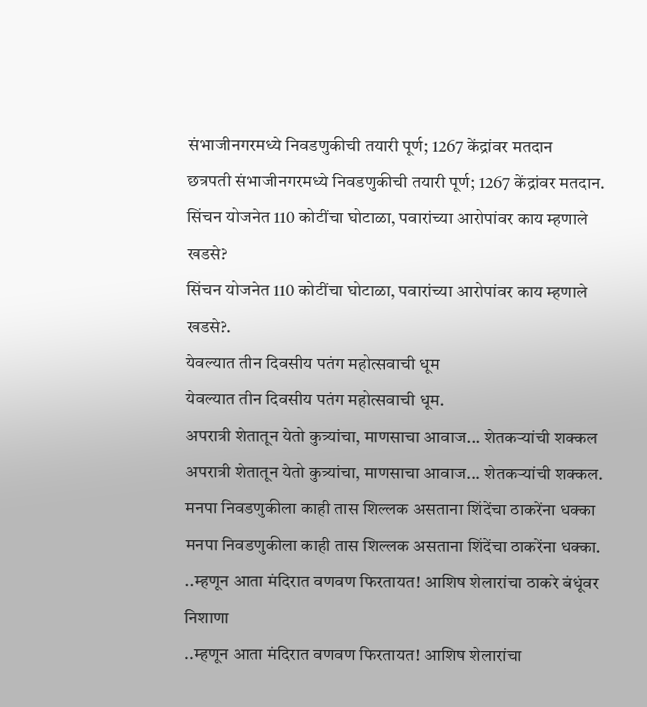संभाजीनगरमध्ये निवडणुकीची तयारी पूर्ण; 1267 केंद्रांवर मतदान
छत्रपती संभाजीनगरमध्ये निवडणुकीची तयारी पूर्ण; 1267 केंद्रांवर मतदान.
सिंचन योजनेत 110 कोटींचा घोटाळा, पवारांच्या आरोपांवर काय म्हणाले खडसे?
सिंचन योजनेत 110 कोटींचा घोटाळा, पवारांच्या आरोपांवर काय म्हणाले खडसे?.
येवल्यात तीन दिवसीय पतंग महोत्सवाची धूम
येवल्यात तीन दिवसीय पतंग महोत्सवाची धूम.
अपरात्री शेतातून येतो कुत्र्यांचा, माणसाचा आवाज... शेतकऱ्यांची शक्कल
अपरात्री शेतातून येतो कुत्र्यांचा, माणसाचा आवाज... शेतकऱ्यांची शक्कल.
मनपा निवडणुकीला काही तास शिल्लक असताना शिंदेंचा ठाकरेंना धक्का
मनपा निवडणुकीला काही तास शिल्लक असताना शिंदेंचा ठाकरेंना धक्का.
..म्हणून आता मंदिरात वणवण फिरतायत! आशिष शेलारांचा ठाकरे बंधूंवर निशाणा
..म्हणून आता मंदिरात वणवण फिरतायत! आशिष शेलारांचा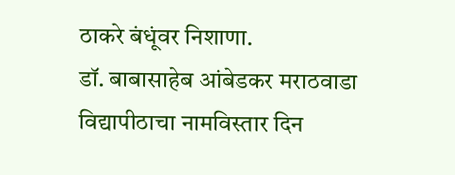ठाकरे बंधूंवर निशाणा.
डॉ. बाबासाहेब आंबेडकर मराठवाडा विद्यापीठाचा नामविस्तार दिन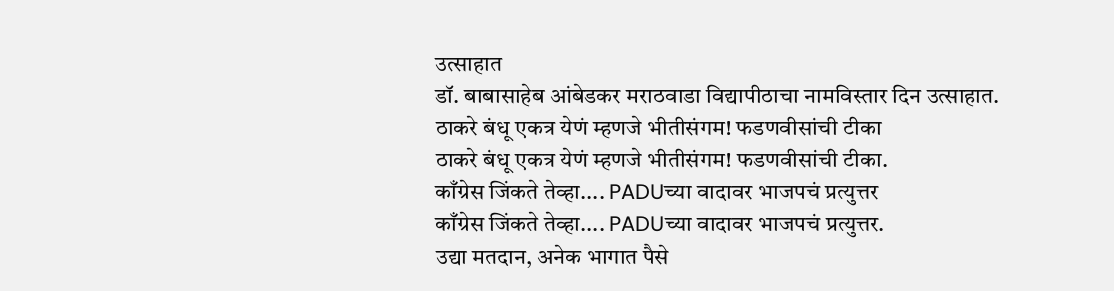उत्साहात
डॉ. बाबासाहेब आंबेडकर मराठवाडा विद्यापीठाचा नामविस्तार दिन उत्साहात.
ठाकरे बंधू एकत्र येणं म्हणजे भीतीसंगम! फडणवीसांची टीका
ठाकरे बंधू एकत्र येणं म्हणजे भीतीसंगम! फडणवीसांची टीका.
काँग्रेस जिंकते तेव्हा.... PADUच्या वादावर भाजपचं प्रत्युत्तर
काँग्रेस जिंकते तेव्हा.... PADUच्या वादावर भाजपचं प्रत्युत्तर.
उद्या मतदान, अनेक भागात पैसे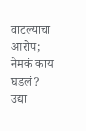वाटल्याचा आरोप; नेमकं काय घडलं?
उद्या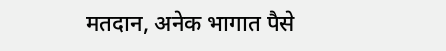मतदान, अनेक भागात पैसे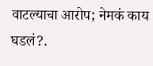वाटल्याचा आरोप; नेमकं काय घडलं?.